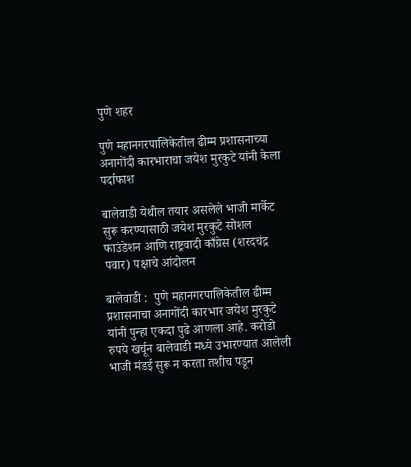पुणे शहर

पुणे महानगरपालिकेतील ढीम्म प्रशासनाच्या अनागोंदी कारभाराचा जयेश मुरकुटे यांनी केला पर्दाफाश

बालेवाडी येथील तयार असलेले भाजी मार्केट सुरू करण्यासाठी जयेश मुरकुटे सोशल फाउंडेशन आणि राष्ट्रवादी काँग्रेस (शरदचंद्र पवार) पक्षाचे आंदोलन

बालेवाडी :  पुणे महानगरपालिकेतील ढीम्म प्रशासनाचा अनागोंदी कारभार जयेश मुरकुटे यांनी पुन्हा एकदा पुढे आणला आहे. करोडो रुपये खर्चून बालेवाडी मध्ये उभारण्यात आलेली भाजी मंडई सुरू न करता तशीच पडून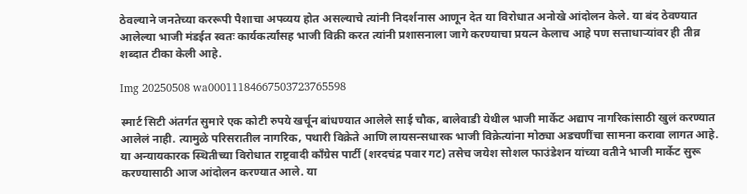ठेवल्याने जनतेच्या कररूपी पैशाचा अपव्यय होत असल्याचे त्यांनी निदर्शनास आणून देत या विरोधात अनोखे आंदोलन केले. या बंद ठेवण्यात आलेल्या भाजी मंडईत स्वतः कार्यकर्त्यांसह भाजी विक्री करत त्यांनी प्रशासनाला जागे करण्याचा प्रयत्न केलाच आहे पण सत्ताधाऱ्यांवर ही तीव्र शब्दात टीका केली आहे.

Img 20250508 wa00011184667503723765598

स्मार्ट सिटी अंतर्गत सुमारे एक कोटी रुपये खर्चून बांधण्यात आलेले साई चौक, बालेवाडी येथील भाजी मार्केट अद्याप नागरिकांसाठी खुलं करण्यात आलेलं नाही. त्यामुळे परिसरातील नागरिक, पथारी विक्रेते आणि लायसन्सधारक भाजी विक्रेत्यांना मोठ्या अडचणींचा सामना करावा लागत आहे. या अन्यायकारक स्थितीच्या विरोधात राष्ट्रवादी काँग्रेस पार्टी (शरदचंद्र पवार गट) तसेच जयेश सोशल फाउंडेशन यांच्या वतीने भाजी मार्केट सुरू करण्यासाठी आज आंदोलन करण्यात आले. या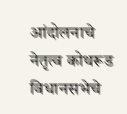आंदोलनाचे नेतृत्व कोथरूड विधानसभेचे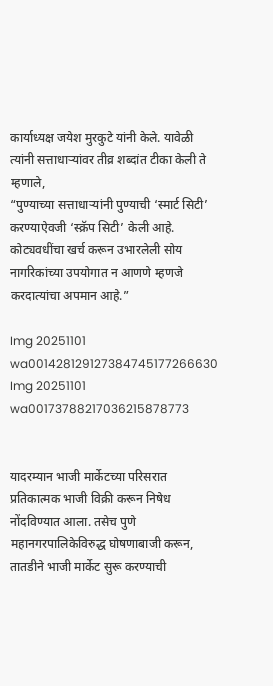कार्याध्यक्ष जयेश मुरकुटे यांनी केले. यावेळी त्यांनी सत्ताधाऱ्यांवर तीव्र शब्दांत टीका केली ते म्हणाले,
“पुण्याच्या सत्ताधाऱ्यांनी पुण्याची ‘स्मार्ट सिटी’ करण्याऐवजी ‘स्क्रॅप सिटी’ केली आहे. कोट्यवधींचा खर्च करून उभारलेली सोय नागरिकांच्या उपयोगात न आणणे म्हणजे करदात्यांचा अपमान आहे.”

Img 20251101 wa001428129127384745177266630
Img 20251101 wa00173788217036215878773


यादरम्यान भाजी मार्केटच्या परिसरात प्रतिकात्मक भाजी विक्री करून निषेध नोंदविण्यात आला. तसेच पुणे महानगरपालिकेविरुद्ध घोषणाबाजी करून, तातडीने भाजी मार्केट सुरू करण्याची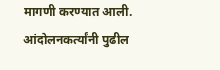मागणी करण्यात आली.
आंदोलनकर्त्यांनी पुढील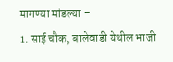मागण्या मांडल्या –
1. साई चौक, बालेवाडी येथील भाजी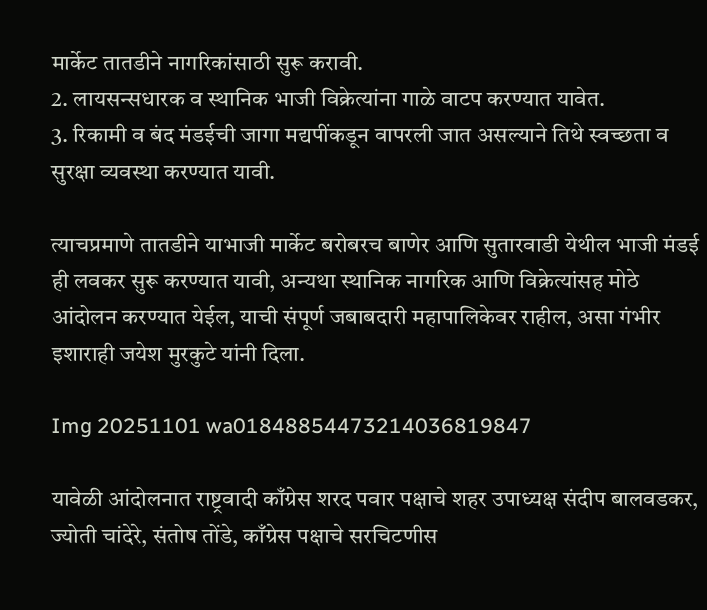मार्केट तातडीने नागरिकांसाठी सुरू करावी.
2. लायसन्सधारक व स्थानिक भाजी विक्रेत्यांना गाळे वाटप करण्यात यावेत.
3. रिकामी व बंद मंडईची जागा मद्यपींकडून वापरली जात असल्याने तिथे स्वच्छता व सुरक्षा व्यवस्था करण्यात यावी.

त्याचप्रमाणे तातडीने याभाजी मार्केट बरोबरच बाणेर आणि सुतारवाडी येथील भाजी मंडई ही लवकर सुरू करण्यात यावी, अन्यथा स्थानिक नागरिक आणि विक्रेत्यांसह मोठे आंदोलन करण्यात येईल, याची संपूर्ण जबाबदारी महापालिकेवर राहील, असा गंभीर इशाराही जयेश मुरकुटे यांनी दिला.

Img 20251101 wa01848854473214036819847

यावेळी आंदोलनात राष्ट्रवादी काँग्रेस शरद पवार पक्षाचे शहर उपाध्यक्ष संदीप बालवडकर, ज्योती चांदेरे, संतोष तोंडे, काँग्रेस पक्षाचे सरचिटणीस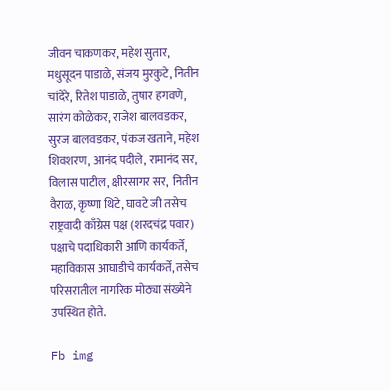जीवन चाकणकर, महेश सुतार, मधुसूदन पाडाळे, संजय मुरकुटे, नितीन चांदेरे, रितेश पाडाळे, तुषार हगवणे, सारंग कोळेकर, राजेश बालवडकर, सुरज बालवडकर, पंकज खताने, महेश शिवशरण, आनंद पदीले, रामानंद सर, विलास पाटील, क्षीरसागर सर,  नितीन वैराळ, कृष्णा थिटे, घावटे जी तसेच राष्ट्रवादी काँग्रेस पक्ष (शरदचंद्र पवार) पक्षाचे पदाधिकारी आणि कार्यकर्ते, महाविकास आघाडीचे कार्यकर्ते, तसेच परिसरातील नागरिक मोठ्या संख्येने उपस्थित होते.

Fb img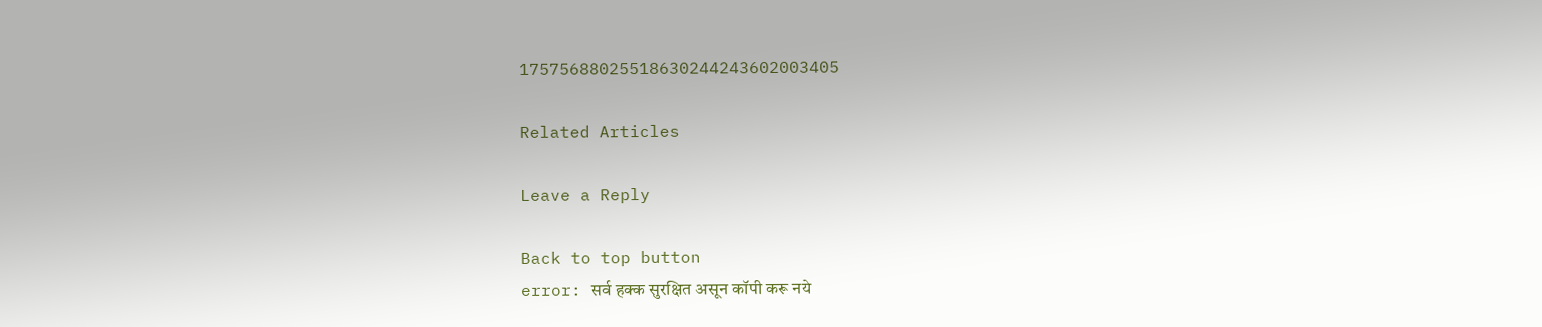17575688025518630244243602003405

Related Articles

Leave a Reply

Back to top button
error: सर्व हक्क सुरक्षित असून कॉपी करू नये